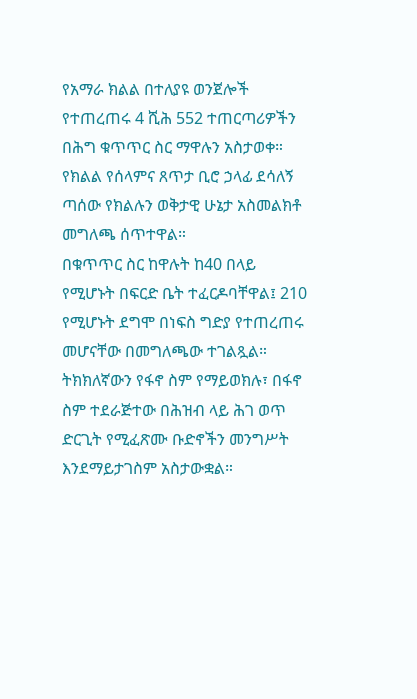የአማራ ክልል በተለያዩ ወንጀሎች የተጠረጠሩ 4 ሺሕ 552 ተጠርጣሪዎችን በሕግ ቁጥጥር ስር ማዋሉን አስታወቀ። የክልል የሰላምና ጸጥታ ቢሮ ኃላፊ ደሳለኝ ጣሰው የክልሉን ወቅታዊ ሁኔታ አስመልክቶ መግለጫ ሰጥተዋል።
በቁጥጥር ስር ከዋሉት ከ40 በላይ የሚሆኑት በፍርድ ቤት ተፈርዶባቸዋል፤ 210 የሚሆኑት ደግሞ በነፍስ ግድያ የተጠረጠሩ መሆናቸው በመግለጫው ተገልጿል። ትክክለኛውን የፋኖ ስም የማይወክሉ፣ በፋኖ ስም ተደራጅተው በሕዝብ ላይ ሕገ ወጥ ድርጊት የሚፈጽሙ ቡድኖችን መንግሥት እንደማይታገስም አስታውቋል።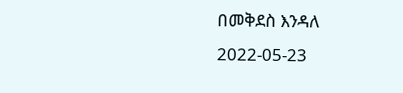በመቅደስ እንዳለ
2022-05-23